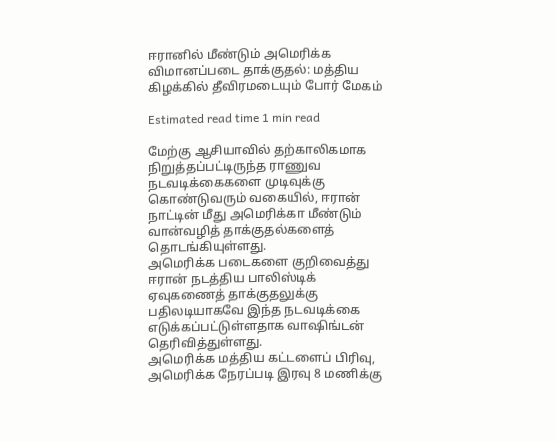ஈரானில் மீண்டும் அமெரிக்க விமானப்படை தாக்குதல்: மத்திய கிழக்கில் தீவிரமடையும் போர் மேகம்

Estimated read time 1 min read

மேற்கு ஆசியாவில் தற்காலிகமாக நிறுத்தப்பட்டிருந்த ராணுவ நடவடிக்கைகளை முடிவுக்கு கொண்டுவரும் வகையில், ஈரான் நாட்டின் மீது அமெரிக்கா மீண்டும் வான்வழித் தாக்குதல்களைத் தொடங்கியுள்ளது.
அமெரிக்க படைகளை குறிவைத்து ஈரான் நடத்திய பாலிஸ்டிக் ஏவுகணைத் தாக்குதலுக்கு பதிலடியாகவே இந்த நடவடிக்கை எடுக்கப்பட்டுள்ளதாக வாஷிங்டன் தெரிவித்துள்ளது.
அமெரிக்க மத்திய கட்டளைப் பிரிவு, அமெரிக்க நேரப்படி இரவு 8 மணிக்கு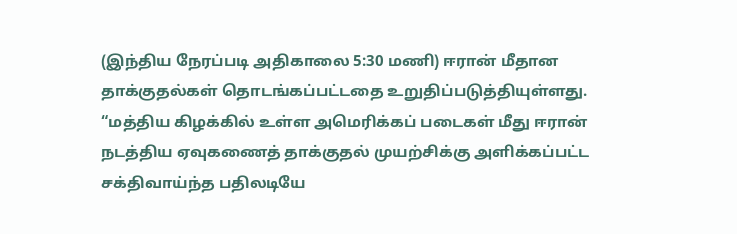(இந்திய நேரப்படி அதிகாலை 5:30 மணி) ஈரான் மீதான தாக்குதல்கள் தொடங்கப்பட்டதை உறுதிப்படுத்தியுள்ளது.
“மத்திய கிழக்கில் உள்ள அமெரிக்கப் படைகள் மீது ஈரான் நடத்திய ஏவுகணைத் தாக்குதல் முயற்சிக்கு அளிக்கப்பட்ட சக்திவாய்ந்த பதிலடியே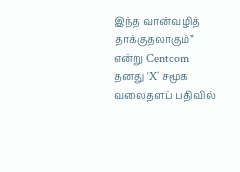இந்த வான்வழித் தாக்குதலாகும்” என்று Centcom தனது ‘X’ சமூக வலைதளப் பதிவில்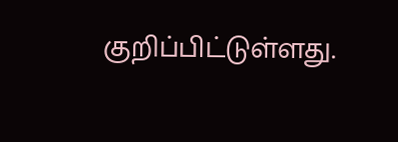குறிப்பிட்டுள்ளது.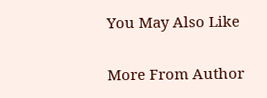You May Also Like

More From Author